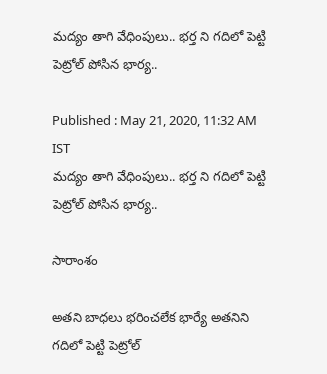మద్యం తాగి వేధింపులు.. భర్త ని గదిలో పెట్టి పెట్రోల్ పోసిన భార్య..

Published : May 21, 2020, 11:32 AM IST
మద్యం తాగి వేధింపులు.. భర్త ని గదిలో పెట్టి పెట్రోల్ పోసిన భార్య..

సారాంశం

అతని బాధలు భరించలేక భార్యే అతనిని గదిలో పెట్టి పెట్రోల్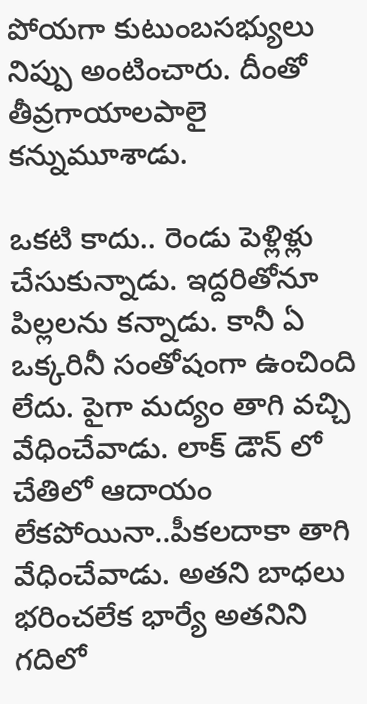పోయగా కుటుంబసభ్యులు నిప్పు అంటించారు. దీంతో తీవ్రగాయాలపాలై కన్నుమూశాడు.

ఒకటి కాదు.. రెండు పెళ్లిళ్లు చేసుకున్నాడు. ఇద్దరితోనూ పిల్లలను కన్నాడు. కానీ ఏ ఒక్కరినీ సంతోషంగా ఉంచింది లేదు. పైగా మద్యం తాగి వచ్చి వేధించేవాడు. లాక్ డౌన్ లో చేతిలో ఆదాయం లేకపోయినా..పీకలదాకా తాగి వేధించేవాడు. అతని బాధలు భరించలేక భార్యే అతనిని గదిలో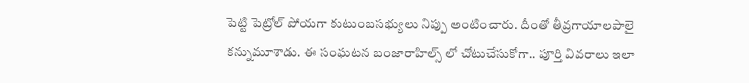పెట్టి పెట్రోల్ పోయగా కుటుంబసభ్యులు నిప్పు అంటించారు. దీంతో తీవ్రగాయాలపాలై కన్నుమూశాడు. ఈ సంఘటన బంజారాహిల్స్ లో చోటుచేసుకోగా.. పూర్తి వివరాలు ఇలా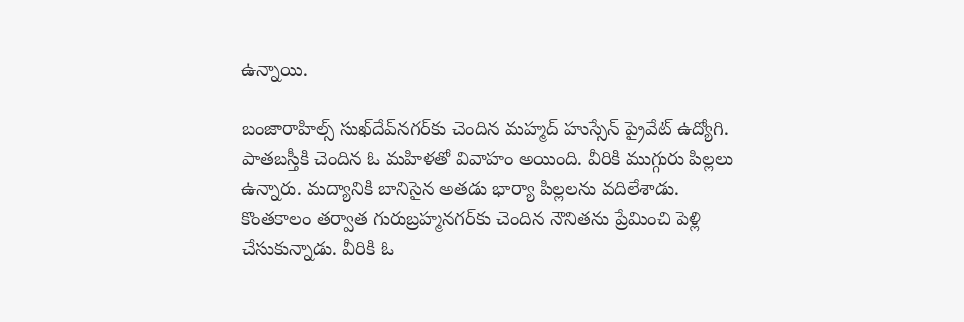ఉన్నాయి.

బంజారాహిల్స్‌ సుఖ్‌దేవ్‌నగర్‌కు చెందిన మహ్మద్‌ హుస్సేన్‌ ప్రైవేట్‌ ఉద్యోగి. పాతబస్తీకి చెందిన ఓ మహిళతో వివాహం అయింది. వీరికి ముగ్గురు పిల్లలు ఉన్నారు. మద్యానికి బానిసైన అతడు భార్యా పిల్లలను వదిలేశాడు. కొంతకాలం తర్వాత గురుబ్రహ్మనగర్‌కు చెందిన నౌనితను ప్రేమించి పెళ్లి చేసుకున్నాడు. వీరికి ఓ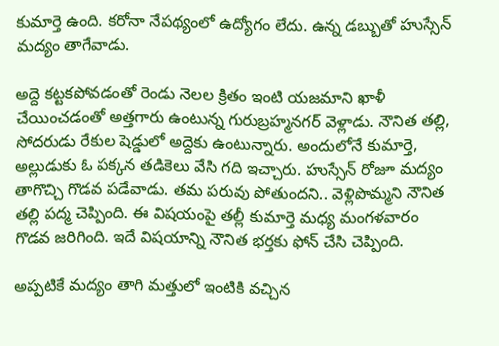కుమార్తె ఉంది. కరోనా నేపథ్యంలో ఉద్యోగం లేదు. ఉన్న డబ్బుతో హుస్సేన్‌ మద్యం తాగేవాడు.

అద్దె కట్టకపోవడంతో రెండు నెలల క్రితం ఇంటి యజమాని ఖాళీ చేయించడంతో అత్తగారు ఉంటున్న గురుబ్రహ్మనగర్‌ వెళ్లాడు. నౌనిత తల్లి, సోదరుడు రేకుల షెడ్డులో అద్దెకు ఉంటున్నారు. అందులోనే కుమార్తె, అల్లుడుకు ఓ పక్కన తడికెలు వేసి గది ఇచ్చారు. హుస్సేన్‌ రోజూ మద్యం తాగొచ్చి గొడవ పడేవాడు. తమ పరువు పోతుందని.. వెళ్లిపొమ్మని నౌనిత తల్లి పద్మ చెప్పింది. ఈ విషయంపై తల్లీ కుమార్తె మధ్య మంగళవారం గొడవ జరిగింది. ఇదే విషయాన్ని నౌనిత భర్తకు ఫోన్‌ చేసి చెప్పింది.

అప్పటికే మద్యం తాగి మత్తులో ఇంటికి వచ్చిన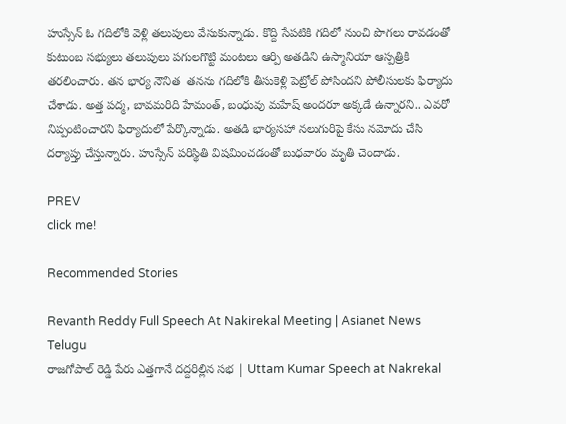హుస్సేన్‌ ఓ గదిలోకి వెళ్లి తలుపులు వేసుకున్నాడు. కొద్ది సేపటికి గదిలో నుంచి పొగలు రావడంతో కుటుంబ సభ్యులు తలుపులు పగులగొట్టి మంటలు ఆర్పి అతడిని ఉస్మానియా ఆస్పత్రికి తరలించారు. తన భార్య నౌనిత  తనను గదిలోకి తీసుకెళ్లి పెట్రోల్‌ పోసిందని పోలీసులకు ఫిర్యాదు చేశాడు. అత్త పద్మ, బావమరిది హేమంత్‌, బంధువు మహేష్‌ అందరూ అక్కడే ఉన్నారని.. ఎవరో నిప్పంటించారని ఫిర్యాదులో పేర్కొన్నాడు. అతడి భార్యసహా నలుగురిపై కేసు నమోదు చేసి దర్యాప్తు చేస్తున్నారు. హుస్సేన్‌ పరిస్థితి విషమించడంతో బుధవారం మృతి చెందాడు.

PREV
click me!

Recommended Stories

Revanth Reddy Full Speech At Nakirekal Meeting | Asianet News Telugu
రాజగోపాల్ రెడ్డి పేరు ఎత్తగానే దద్దరిల్లిన సభ | Uttam Kumar Speech at Nakrekal